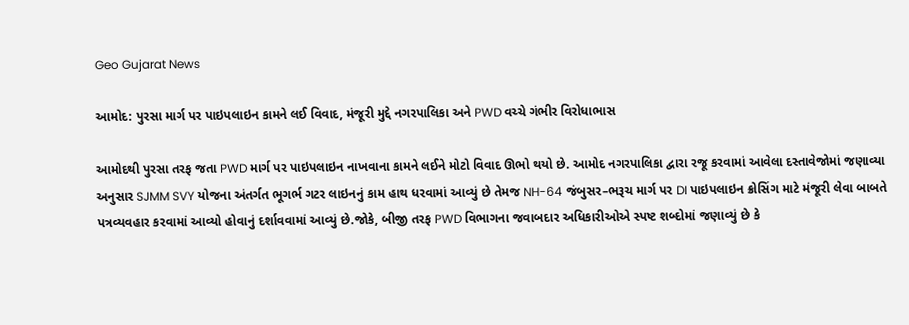Geo Gujarat News

આમોદ: પુરસા માર્ગ પર પાઇપલાઇન કામને લઈ વિવાદ, મંજૂરી મુદ્દે નગરપાલિકા અને PWD વચ્ચે ગંભીર વિરોધાભાસ

આમોદથી પુરસા તરફ જતા PWD માર્ગ પર પાઇપલાઇન નાખવાના કામને લઈને મોટો વિવાદ ઊભો થયો છે. આમોદ નગરપાલિકા દ્વારા રજૂ કરવામાં આવેલા દસ્તાવેજોમાં જણાવ્યા અનુસાર SJMM SVY યોજના અંતર્ગત ભૂગર્ભ ગટર લાઇનનું કામ હાથ ધરવામાં આવ્યું છે તેમજ NH-64 જંબુસર–ભરૂચ માર્ગ પર DI પાઇપલાઇન ક્રોસિંગ માટે મંજૂરી લેવા બાબતે પત્રવ્યવહાર કરવામાં આવ્યો હોવાનું દર્શાવવામાં આવ્યું છે.જોકે, બીજી તરફ PWD વિભાગના જવાબદાર અધિકારીઓએ સ્પષ્ટ શબ્દોમાં જણાવ્યું છે કે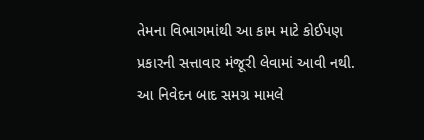તેમના વિભાગમાંથી આ કામ માટે કોઈપણ પ્રકારની સત્તાવાર મંજૂરી લેવામાં આવી નથી. આ નિવેદન બાદ સમગ્ર મામલે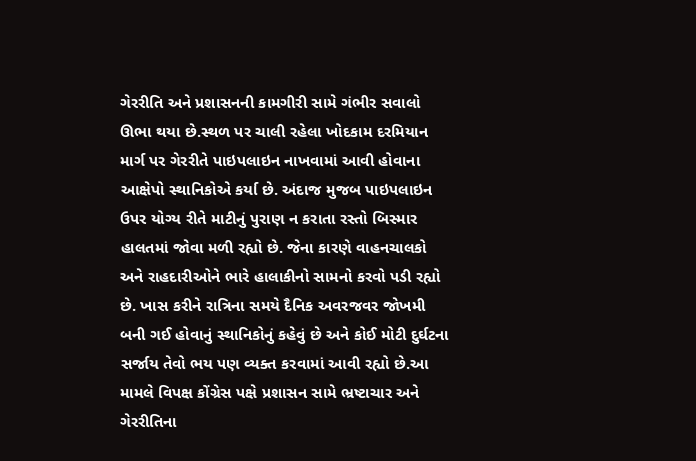ગેરરીતિ અને પ્રશાસનની કામગીરી સામે ગંભીર સવાલો ઊભા થયા છે.સ્થળ પર ચાલી રહેલા ખોદકામ દરમિયાન માર્ગ પર ગેરરીતે પાઇપલાઇન નાખવામાં આવી હોવાના આક્ષેપો સ્થાનિકોએ કર્યા છે. અંદાજ મુજબ પાઇપલાઇન ઉપર યોગ્ય રીતે માટીનું પુરાણ ન કરાતા રસ્તો બિસ્માર હાલતમાં જોવા મળી રહ્યો છે. જેના કારણે વાહનચાલકો અને રાહદારીઓને ભારે હાલાકીનો સામનો કરવો પડી રહ્યો છે. ખાસ કરીને રાત્રિના સમયે દૈનિક અવરજવર જોખમી બની ગઈ હોવાનું સ્થાનિકોનું કહેવું છે અને કોઈ મોટી દુર્ઘટના સર્જાય તેવો ભય પણ વ્યક્ત કરવામાં આવી રહ્યો છે.આ મામલે વિપક્ષ કોંગ્રેસ પક્ષે પ્રશાસન સામે ભ્રષ્ટાચાર અને ગેરરીતિના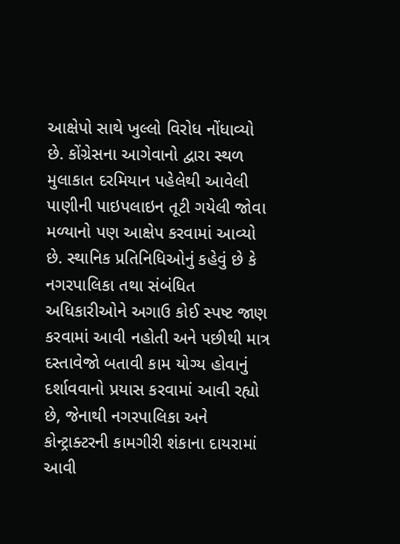આક્ષેપો સાથે ખુલ્લો વિરોધ નોંધાવ્યો છે. કોંગ્રેસના આગેવાનો દ્વારા સ્થળ મુલાકાત દરમિયાન પહેલેથી આવેલી પાણીની પાઇપલાઇન તૂટી ગયેલી જોવા મળ્યાનો પણ આક્ષેપ કરવામાં આવ્યો છે. સ્થાનિક પ્રતિનિધિઓનું કહેવું છે કે નગરપાલિકા તથા સંબંધિત અધિકારીઓને અગાઉ કોઈ સ્પષ્ટ જાણ કરવામાં આવી નહોતી અને પછીથી માત્ર દસ્તાવેજો બતાવી કામ યોગ્ય હોવાનું દર્શાવવાનો પ્રયાસ કરવામાં આવી રહ્યો છે, જેનાથી નગરપાલિકા અને કોન્ટ્રાક્ટરની કામગીરી શંકાના દાયરામાં આવી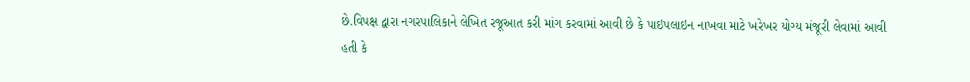છે.વિપક્ષ દ્વારા નગરપાલિકાને લેખિત રજૂઆત કરી માંગ કરવામાં આવી છે કે પાઇપલાઇન નાખવા માટે ખરેખર યોગ્ય મંજૂરી લેવામાં આવી હતી કે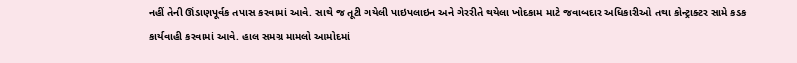નહીં તેની ઊંડાણપૂર્વક તપાસ કરવામાં આવે. સાથે જ તૂટી ગયેલી પાઇપલાઇન અને ગેરરીતે થયેલા ખોદકામ માટે જવાબદાર અધિકારીઓ તથા કોન્ટ્રાક્ટર સામે કડક કાર્યવાહી કરવામાં આવે. હાલ સમગ્ર મામલો આમોદમાં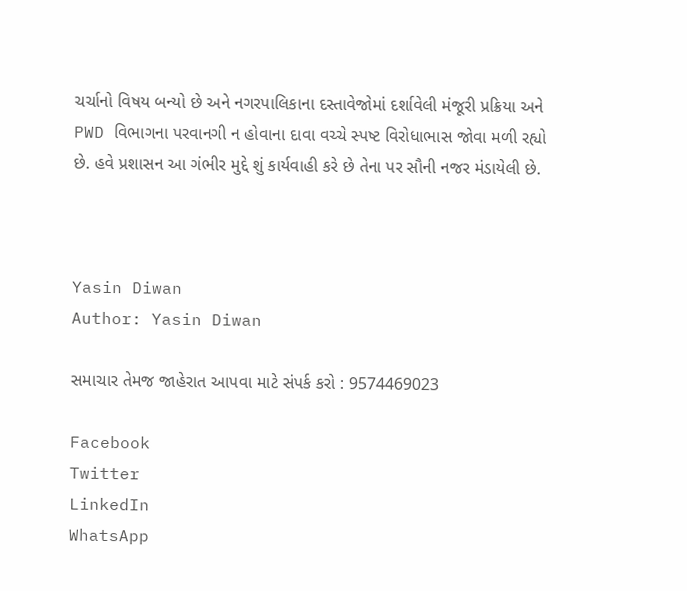ચર્ચાનો વિષય બન્યો છે અને નગરપાલિકાના દસ્તાવેજોમાં દર્શાવેલી મંજૂરી પ્રક્રિયા અને PWD વિભાગના પરવાનગી ન હોવાના દાવા વચ્ચે સ્પષ્ટ વિરોધાભાસ જોવા મળી રહ્યો છે. હવે પ્રશાસન આ ગંભીર મુદ્દે શું કાર્યવાહી કરે છે તેના પર સૌની નજર મંડાયેલી છે.



Yasin Diwan
Author: Yasin Diwan

સમાચાર તેમજ જાહેરાત આપવા માટે સંપર્ક કરો : 9574469023

Facebook
Twitter
LinkedIn
WhatsApp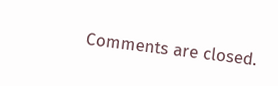Comments are closed.